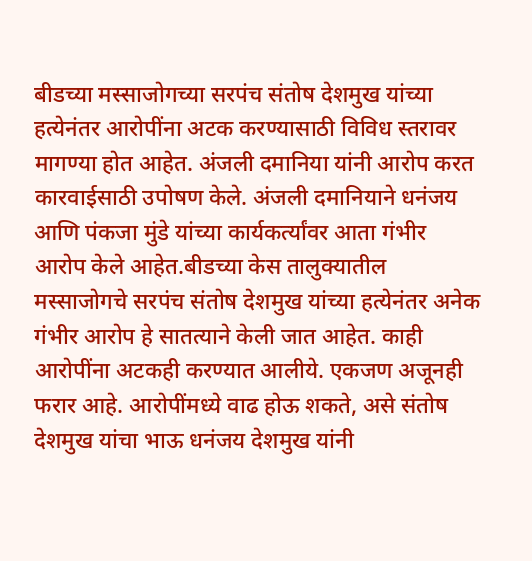बीडच्या मस्साजोगच्या सरपंच संतोष देशमुख यांच्या हत्येनंतर आरोपींना अटक करण्यासाठी विविध स्तरावर मागण्या होत आहेत. अंजली दमानिया यांनी आरोप करत कारवाईसाठी उपोषण केले. अंजली दमानियाने धनंजय आणि पंकजा मुंडे यांच्या कार्यकर्त्यांवर आता गंभीर आरोप केले आहेत.बीडच्या केस तालुक्यातील मस्साजोगचे सरपंच संतोष देशमुख यांच्या हत्येनंतर अनेक गंभीर आरोप हे सातत्याने केली जात आहेत. काही आरोपींना अटकही करण्यात आलीये. एकजण अजूनही फरार आहे. आरोपींमध्ये वाढ होऊ शकते, असे संतोष देशमुख यांचा भाऊ धनंजय देशमुख यांनी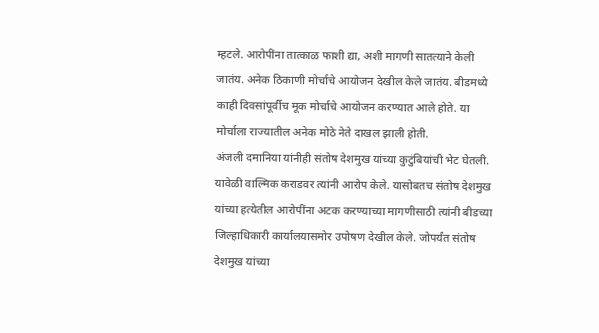म्हटले. आरोपींना तात्काळ फाशी द्या, अशी मागणी सातत्याने केली जातंय. अनेक ठिकाणी मोर्चाचे आयोजन देखील केले जातंय. बीडमध्ये काही दिवसांपूर्वीच मूक मोर्चाचे आयोजन करण्यात आले होते. या मोर्चाला राज्यातील अनेक मोठे नेते दाखल झाली होती.
अंजली दमानिया यांनीही संतोष देशमुख यांच्या कुटुंबियांची भेट घेतली. यावेळी वाल्मिक कराडवर त्यांनी आरोप केले. यासोबतच संतोष देशमुख यांच्या हत्येतील आरोपींना अटक करण्याच्या मागणीसाठी त्यांनी बीडच्या जिल्हाधिकारी कार्यालयासमोर उपोषण देखील केले. जोपर्यंत संतोष देशमुख यांच्या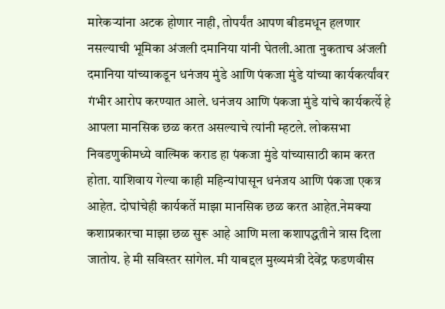मारेकऱ्यांना अटक होणार नाही, तोपर्यंत आपण बीडमधून हलणार नसल्याची भूमिका अंजली दमानिया यांनी घेतली.आता नुकताच अंजली दमानिया यांच्याकडून धनंजय मुंडे आणि पंकजा मुंडे यांच्या कार्यकर्त्यांवर गंभीर आरोप करण्यात आले. धनंजय आणि पंकजा मुंडे यांचे कार्यकर्त्ये हे आपला मानसिक छळ करत असल्याचे त्यांनी म्हटले. लोकसभा निवडणुकीमध्ये वाल्मिक कराड हा पंकजा मुंडे यांच्यासाठी काम करत होता. याशिवाय गेल्या काही महिन्यांपासून धनंजय आणि पंकजा एकत्र आहेत. दोघांचेही कार्यकर्ते माझा मानसिक छळ करत आहेत.नेमक्या कशाप्रकारचा माझा छळ सुरू आहे आणि मला कशापद्धतीने त्रास दिला जातोय. हे मी सविस्तर सांगेल. मी याबद्दल मुख्यमंत्री देवेंद्र फडणवीस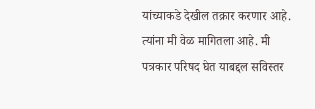यांच्याकडे देखील तक्रार करणार आहे. त्यांना मी वेळ मागितला आहे. मी पत्रकार परिषद घेत याबद्दल सविस्तर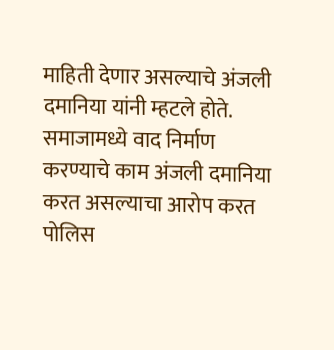माहिती देणार असल्याचे अंजली दमानिया यांनी म्हटले होते. समाजामध्ये वाद निर्माण करण्याचे काम अंजली दमानिया करत असल्याचा आरोप करत पोलिस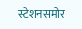स्टेशनसमोर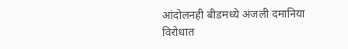आंदोलनही बीडमध्ये अंजली दमानिया विरोधात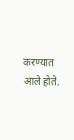करण्यात आले होते.